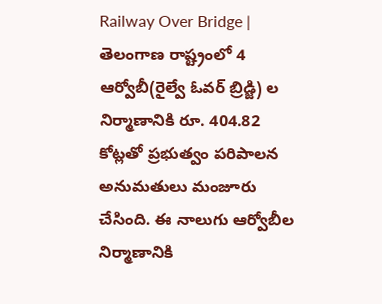Railway Over Bridge | తెలంగాణ రాష్ట్రంలో 4 ఆర్వోబీ(రైల్వే ఓవర్ బ్రిడ్జి) ల నిర్మాణానికి రూ. 404.82 కోట్లతో ప్రభుత్వం పరిపాలన అనుమతులు మంజూరు చేసింది. ఈ నాలుగు ఆర్వోబీల నిర్మాణానికి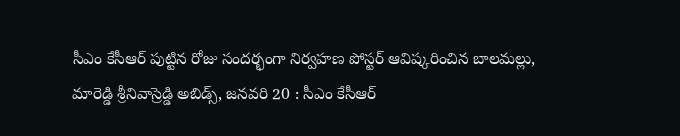సీఎం కేసీఆర్ పుట్టిన రోజు సందర్భంగా నిర్వహణ పోస్టర్ ఆవిష్కరించిన బాలమల్లు, మారెడ్డి శ్రీనివాస్రెడ్డి అబిడ్స్, జనవరి 20 : సీఎం కేసీఆర్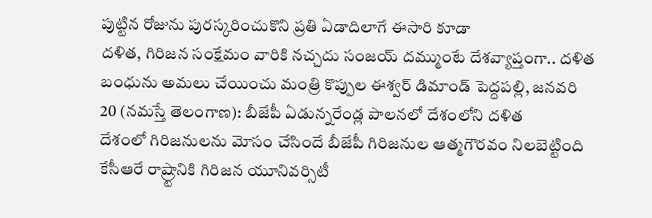పుట్టిన రోజును పురస్కరించుకొని ప్రతి ఏడాదిలాగే ఈసారి కూడా
దళిత, గిరిజన సంక్షేమం వారికి నచ్చదు సంజయ్ దమ్ముంటే దేశవ్యాప్తంగా.. దళిత బంధును అమలు చేయించు మంత్రి కొప్పుల ఈశ్వర్ డిమాండ్ పెద్దపల్లి, జనవరి 20 (నమస్తే తెలంగాణ): బీజేపీ ఏడున్నరేండ్ల పాలనలో దేశంలోని దళిత
దేశంలో గిరిజనులను మోసం చేసిందే బీజేపీ గిరిజనుల ఆత్మగౌరవం నిలబెట్టింది కేసీఆరే రాష్ర్టానికి గిరిజన యూనివర్సిటీ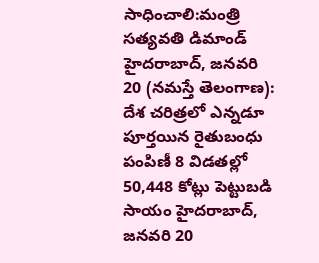సాధించాలి:మంత్రి సత్యవతి డిమాండ్ హైదరాబాద్, జనవరి 20 (నమస్తే తెలంగాణ): దేశ చరిత్రలో ఎన్నడూ
పూర్తయిన రైతుబంధు పంపిణీ 8 విడతల్లో 50,448 కోట్లు పెట్టుబడి సాయం హైదరాబాద్, జనవరి 20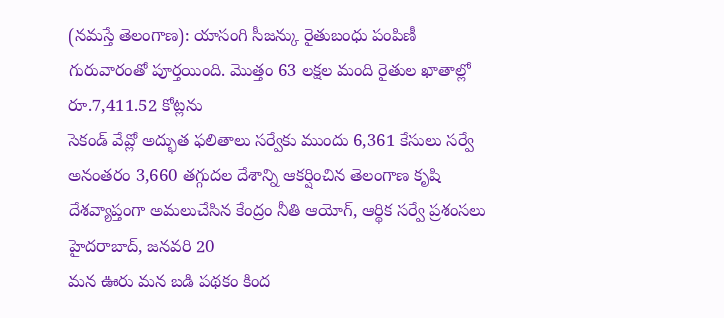(నమస్తే తెలంగాణ): యాసంగి సీజన్కు రైతుబంధు పంపిణీ గురువారంతో పూర్తయింది. మొత్తం 63 లక్షల మంది రైతుల ఖాతాల్లో రూ.7,411.52 కోట్లను
సెకండ్ వేవ్లో అద్భుత ఫలితాలు సర్వేకు ముందు 6,361 కేసులు సర్వే అనంతరం 3,660 తగ్గుదల దేశాన్ని ఆకర్షించిన తెలంగాణ కృషి దేశవ్యాప్తంగా అమలుచేసిన కేంద్రం నీతి ఆయోగ్, ఆర్థిక సర్వే ప్రశంసలు హైదరాబాద్, జనవరి 20
మన ఊరు మన బడి పథకం కింద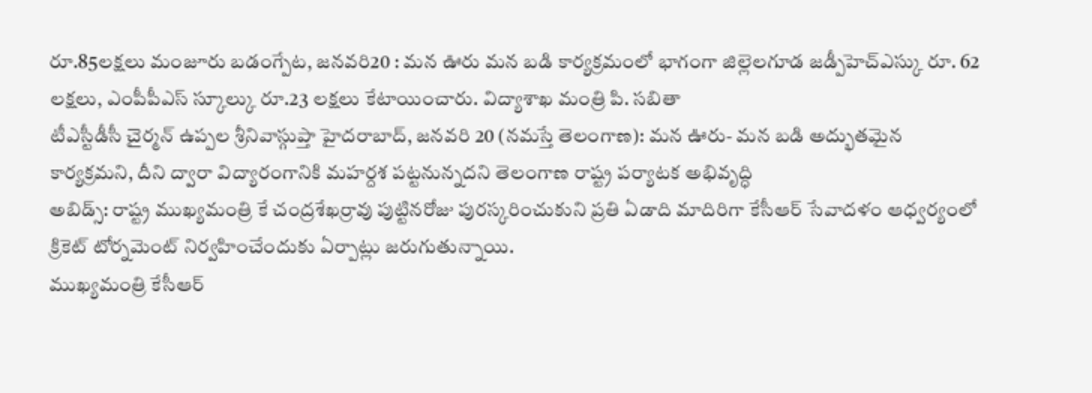రూ.85లక్షలు మంజూరు బడంగ్పేట, జనవరి20 : మన ఊరు మన బడి కార్యక్రమంలో భాగంగా జిల్లెలగూడ జడ్పీహెచ్ఎస్కు రూ. 62 లక్షలు, ఎంపీపీఎస్ స్కూల్కు రూ.23 లక్షలు కేటాయించారు. విద్యాశాఖ మంత్రి పి. సబితా
టీఎస్టీడీసీ చైర్మన్ ఉప్పల శ్రీనివాస్గుప్తా హైదరాబాద్, జనవరి 20 (నమస్తే తెలంగాణ): మన ఊరు- మన బడి అద్భుతమైన కార్యక్రమని, దీని ద్వారా విద్యారంగానికి మహర్దశ పట్టనున్నదని తెలంగాణ రాష్ట్ర పర్యాటక అభివృద్ధి
అబిడ్స్: రాష్ట్ర ముఖ్యమంత్రి కే చంద్రశేఖర్రావు పుట్టినరోజు పురస్కరించుకుని ప్రతి ఏడాది మాదిరిగా కేసీఆర్ సేవాదళం ఆధ్వర్యంలో క్రికెట్ టోర్నమెంట్ నిర్వహించేందుకు ఏర్పాట్లు జరుగుతున్నాయి.
ముఖ్యమంత్రి కేసీఆర్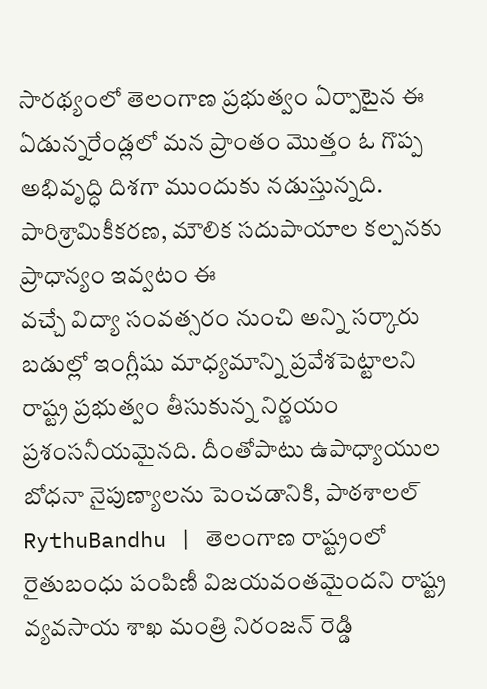సారథ్యంలో తెలంగాణ ప్రభుత్వం ఏర్పాటైన ఈ ఏడున్నరేండ్లలో మన ప్రాంతం మొత్తం ఓ గొప్ప అభివృద్ధి దిశగా ముందుకు నడుస్తున్నది. పారిశ్రామికీకరణ, మౌలిక సదుపాయాల కల్పనకు ప్రాధాన్యం ఇవ్వటం ఈ
వచ్చే విద్యా సంవత్సరం నుంచి అన్ని సర్కారు బడుల్లో ఇంగ్లీషు మాధ్యమాన్ని ప్రవేశపెట్టాలని రాష్ట్ర ప్రభుత్వం తీసుకున్న నిర్ణయం ప్రశంసనీయమైనది. దీంతోపాటు ఉపాధ్యాయుల బోధనా నైపుణ్యాలను పెంచడానికి, పాఠశాలల్
RythuBandhu | తెలంగాణ రాష్ట్రంలో రైతుబంధు పంపిణీ విజయవంతమైందని రాష్ట్ర వ్యవసాయ శాఖ మంత్రి నిరంజన్ రెడ్డి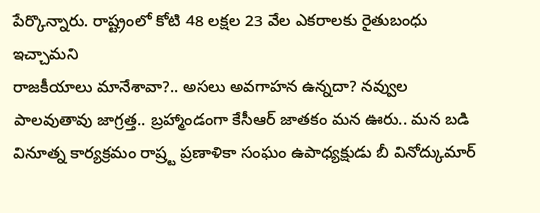పేర్కొన్నారు. రాష్ట్రంలో కోటి 48 లక్షల 23 వేల ఎకరాలకు రైతుబంధు ఇచ్చామని
రాజకీయాలు మానేశావా?.. అసలు అవగాహన ఉన్నదా? నవ్వుల పాలవుతావు జాగ్రత్త.. బ్రహ్మాండంగా కేసీఆర్ జాతకం మన ఊరు.. మన బడి వినూత్న కార్యక్రమం రాష్ర్ట ప్రణాళికా సంఘం ఉపాధ్యక్షుడు బీ వినోద్కుమార్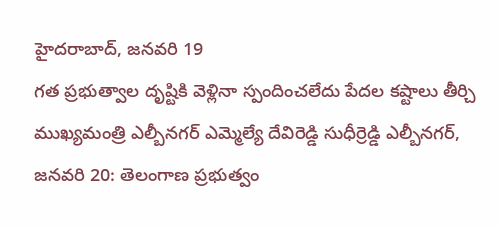హైదరాబాద్, జనవరి 19
గత ప్రభుత్వాల దృష్టికి వెళ్లినా స్పందించలేదు పేదల కష్టాలు తీర్చి ముఖ్యమంత్రి ఎల్బీనగర్ ఎమ్మెల్యే దేవిరెడ్డి సుధీర్రెడ్డి ఎల్బీనగర్, జనవరి 20: తెలంగాణ ప్రభుత్వం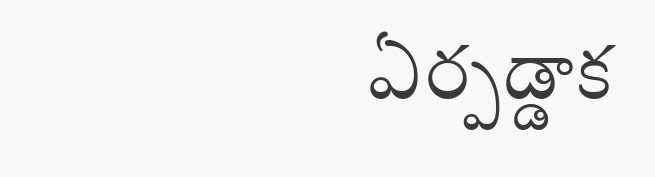ఏర్పడ్డాక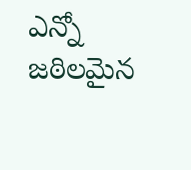ఎన్నో జఠిలమైన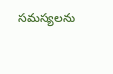సమస్యలను